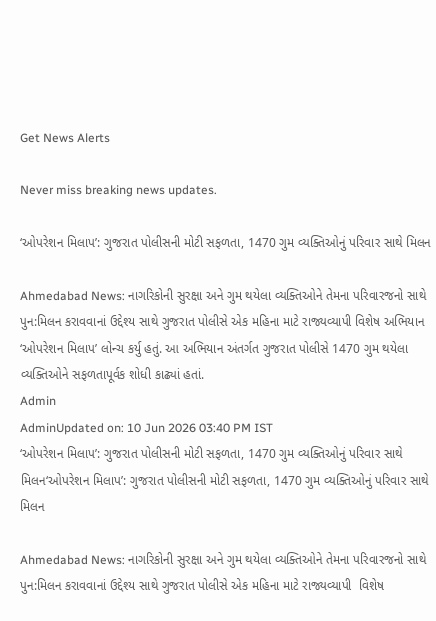Get News Alerts

Never miss breaking news updates.

‘ઓપરેશન મિલાપ’: ગુજરાત પોલીસની મોટી સફળતા, 1470 ગુમ વ્યક્તિઓનું પરિવાર સાથે મિલન

Ahmedabad News: નાગરિકોની સુરક્ષા અને ગુમ થયેલા વ્યક્તિઓને તેમના પરિવારજનો સાથે પુન:મિલન કરાવવાનાં ઉદ્દેશ્ય સાથે ગુજરાત પોલીસે એક મહિના માટે રાજ્યવ્યાપી વિશેષ અભિયાન ‘ઓપરેશન મિલાપ’ લોન્ચ કર્યુ હતું. આ અભિયાન અંતર્ગત ગુજરાત પોલીસે 1470 ગુમ થયેલા વ્યક્તિઓને સફળતાપૂર્વક શોધી કાઢ્યાં હતાં.
Admin
AdminUpdated on: 10 Jun 2026 03:40 PM IST
‘ઓપરેશન મિલાપ’: ગુજરાત પોલીસની મોટી સફળતા, 1470 ગુમ વ્યક્તિઓનું પરિવાર સાથે મિલન‘ઓપરેશન મિલાપ’: ગુજરાત પોલીસની મોટી સફળતા, 1470 ગુમ વ્યક્તિઓનું પરિવાર સાથે મિલન

Ahmedabad News: નાગરિકોની સુરક્ષા અને ગુમ થયેલા વ્યક્તિઓને તેમના પરિવારજનો સાથે પુન:મિલન કરાવવાનાં ઉદ્દેશ્ય સાથે ગુજરાત પોલીસે એક મહિના માટે રાજ્યવ્યાપી  વિશેષ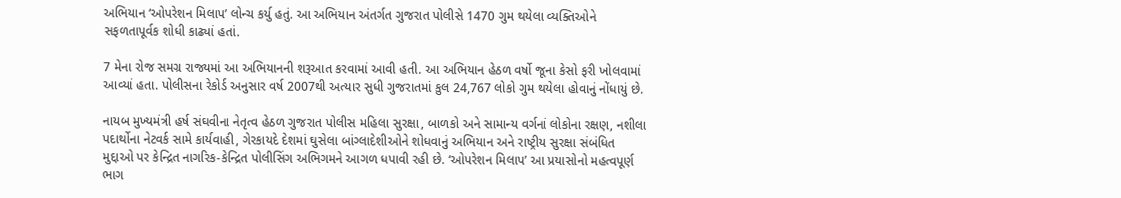અભિયાન ‘ઓપરેશન મિલાપ’ લોન્ચ કર્યુ હતું. આ અભિયાન અંતર્ગત ગુજરાત પોલીસે 1470 ગુમ થયેલા વ્યક્તિઓને સફળતાપૂર્વક શોધી કાઢ્યાં હતાં.

7 મેના રોજ સમગ્ર રાજ્યમાં આ અભિયાનની શરૂઆત કરવામાં આવી હતી. આ અભિયાન હેઠળ વર્ષો જૂના કેસો ફરી ખોલવામાં આવ્યાં હતા. પોલીસના રેકોર્ડ અનુસાર વર્ષ 2007થી અત્યાર સુધી ગુજરાતમાં કુલ 24,767 લોકો ગુમ થયેલા હોવાનું નોંધાયું છે.

નાયબ મુખ્યમંત્રી હર્ષ સંઘવીના નેતૃત્વ હેઠળ ગુજરાત પોલીસ મહિલા સુરક્ષા, બાળકો અને સામાન્ય વર્ગનાં લોકોના રક્ષણ, નશીલા પદાર્થોના નેટવર્ક સામે કાર્યવાહી, ગેરકાયદે દેશમાં ઘુસેલા બાંગ્લાદેશીઓને શોધવાનું અભિયાન અને રાષ્ટ્રીય સુરક્ષા સંબંધિત મુદ્દાઓ પર કેન્દ્રિત નાગરિક-કેન્દ્રિત પોલીસિંગ અભિગમને આગળ ધપાવી રહી છે. ‘ઓપરેશન મિલાપ’ આ પ્રયાસોનો મહત્વપૂર્ણ ભાગ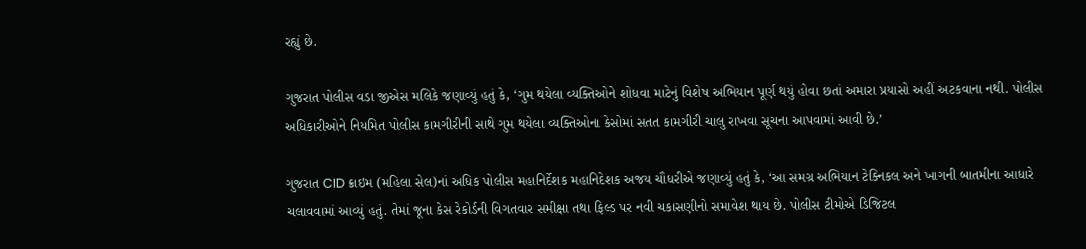રહ્યું છે.

ગુજરાત પોલીસ વડા જીએસ મલિકે જણાવ્યું હતું કે, ‘ગુમ થયેલા વ્યક્તિઓને શોધવા માટેનું વિશેષ અભિયાન પૂર્ણ થયું હોવા છતાં અમારા પ્રયાસો અહીં અટકવાના નથી. પોલીસ અધિકારીઓને નિયમિત પોલીસ કામગીરીની સાથે ગુમ થયેલા વ્યક્તિઓના કેસોમાં સતત કામગીરી ચાલુ રાખવા સૂચના આપવામાં આવી છે.’

ગુજરાત CID ક્રાઇમ (મહિલા સેલ)નાં અધિક પોલીસ મહાનિર્દેશક મહાનિદેશક અજય ચૌધરીએ જણાવ્યું હતું કે, ‘આ સમગ્ર અભિયાન ટેક્નિકલ અને ખાગની બાતમીના આધારે ચલાવવામાં આવ્યું હતું. તેમાં જૂના કેસ રેકોર્ડની વિગતવાર સમીક્ષા તથા ફિલ્ડ પર નવી ચકાસણીનો સમાવેશ થાય છે. પોલીસ ટીમોએ ડિજિટલ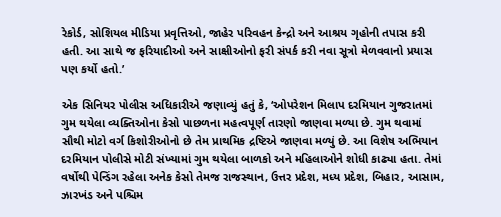રેકોર્ડ, સોશિયલ મીડિયા પ્રવૃત્તિઓ, જાહેર પરિવહન કેન્દ્રો અને આશ્રય ગૃહોની તપાસ કરી હતી. આ સાથે જ ફરિયાદીઓ અને સાક્ષીઓનો ફરી સંપર્ક કરી નવા સૂત્રો મેળવવાનો પ્રયાસ પણ કર્યો હતો.’

એક સિનિયર પોલીસ અધિકારીએ જણાવ્યું હતું કે, ‘ઓપરેશન મિલાપ દરમિયાન ગુજરાતમાં ગુમ થયેલા વ્યક્તિઓના કેસો પાછળના મહત્વપૂર્ણ તારણો જાણવા મળ્યા છે. ગુમ થવામાં સૌથી મોટો વર્ગ કિશોરીઓનો છે તેમ પ્રાથમિક દ્રષ્ટિએ જાણવા મળ્યું છે. આ વિશેષ અભિયાન દરમિયાન પોલીસે મોટી સંખ્યામાં ગુમ થયેલા બાળકો અને મહિલાઓને શોધી કાઢ્યા હતા. તેમાં વર્ષોથી પેન્ડિંગ રહેલા અનેક કેસો તેમજ રાજસ્થાન, ઉત્તર પ્રદેશ, મધ્ય પ્રદેશ, બિહાર, આસામ, ઝારખંડ અને પશ્ચિમ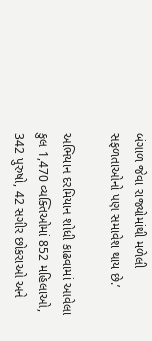બંગાળ જેવા રાજ્યોમાંથી મળેલી સફળતાઓનો પણ સમાવેશ થાય છે.’

અભિયાન દરમિયાન શોધી કાઢવામાં આવેલા કુલ 1,470 વ્યક્તિઓમાં 852 મહિલાઓ, 342 પુરુષો, 42 સગીર છોકરાઓ અને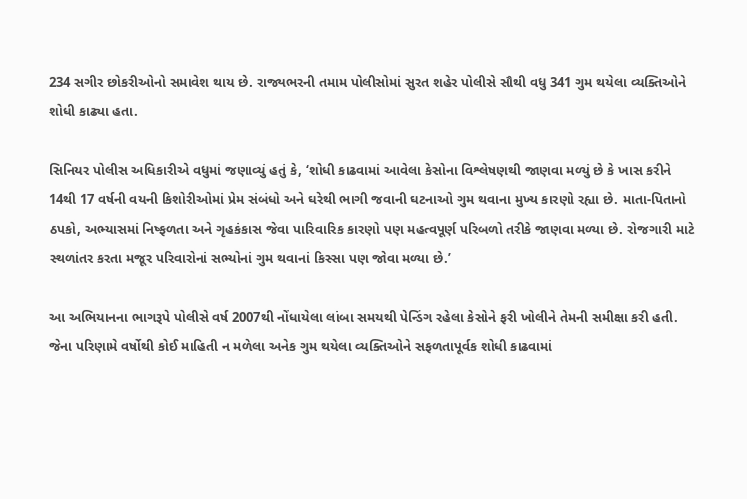234 સગીર છોકરીઓનો સમાવેશ થાય છે. રાજ્યભરની તમામ પોલીસોમાં સુરત શહેર પોલીસે સૌથી વધુ 341 ગુમ થયેલા વ્યક્તિઓને શોધી કાઢ્યા હતા.

સિનિયર પોલીસ અધિકારીએ વધુમાં જણાવ્યું હતું કે, ‘શોધી કાઢવામાં આવેલા કેસોના વિશ્લેષણથી જાણવા મળ્યું છે કે ખાસ કરીને 14થી 17 વર્ષની વયની કિશોરીઓમાં પ્રેમ સંબંધો અને ઘરેથી ભાગી જવાની ઘટનાઓ ગુમ થવાના મુખ્ય કારણો રહ્યા છે. માતા-પિતાનો ઠપકો, અભ્યાસમાં નિષ્ફળતા અને ગૃહકંકાસ જેવા પારિવારિક કારણો પણ મહત્વપૂર્ણ પરિબળો તરીકે જાણવા મળ્યા છે. રોજગારી માટે સ્થળાંતર કરતા મજૂર પરિવારોનાં સભ્યોનાં ગુમ થવાનાં કિસ્સા પણ જોવા મળ્યા છે.’

આ અભિયાનના ભાગરૂપે પોલીસે વર્ષ 2007થી નોંધાયેલા લાંબા સમયથી પેન્ડિંગ રહેલા કેસોને ફરી ખોલીને તેમની સમીક્ષા કરી હતી. જેના પરિણામે વર્ષોથી કોઈ માહિતી ન મળેલા અનેક ગુમ થયેલા વ્યક્તિઓને સફળતાપૂર્વક શોધી કાઢવામાં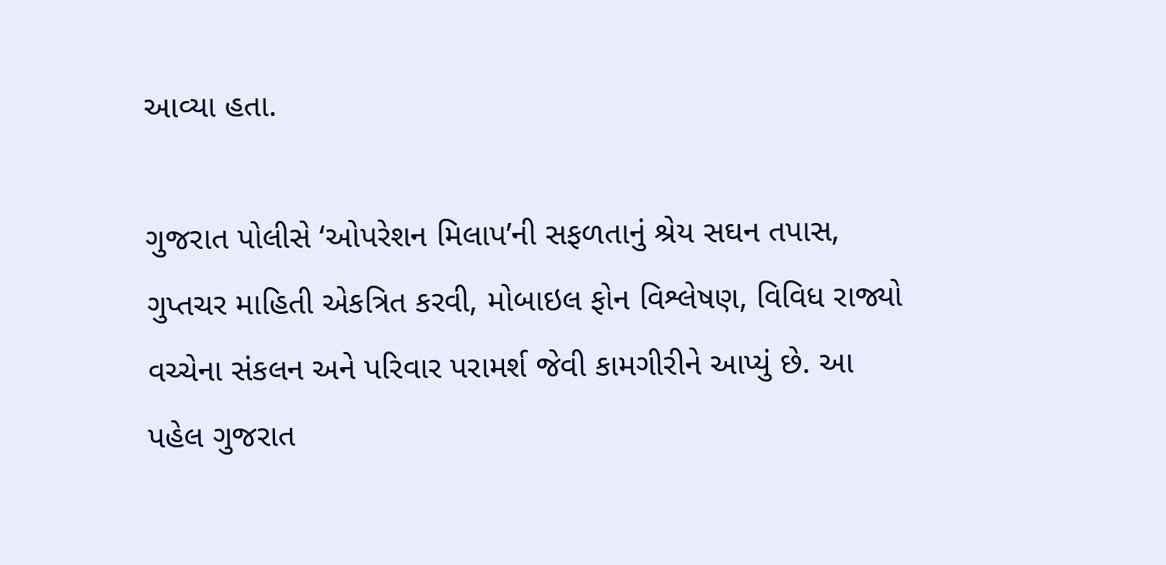આવ્યા હતા.

ગુજરાત પોલીસે ‘ઓપરેશન મિલાપ’ની સફળતાનું શ્રેય સઘન તપાસ, ગુપ્તચર માહિતી એકત્રિત કરવી, મોબાઇલ ફોન વિશ્લેષણ, વિવિધ રાજ્યો વચ્ચેના સંકલન અને પરિવાર પરામર્શ જેવી કામગીરીને આપ્યું છે. આ પહેલ ગુજરાત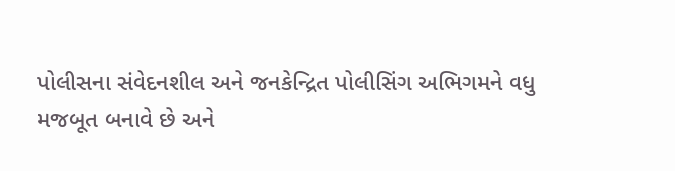પોલીસના સંવેદનશીલ અને જનકેન્દ્રિત પોલીસિંગ અભિગમને વધુ મજબૂત બનાવે છે અને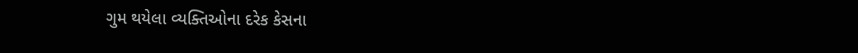ગુમ થયેલા વ્યક્તિઓના દરેક કેસના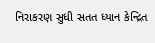નિરાકરણ સુધી સતત ધ્યાન કેન્દ્રિત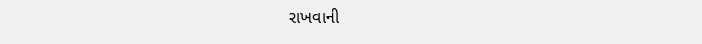રાખવાની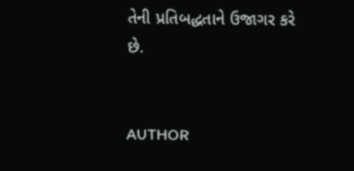તેની પ્રતિબદ્ધતાને ઉજાગર કરે છે.


AUTHOR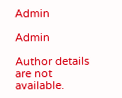Admin

Admin

Author details are not available.